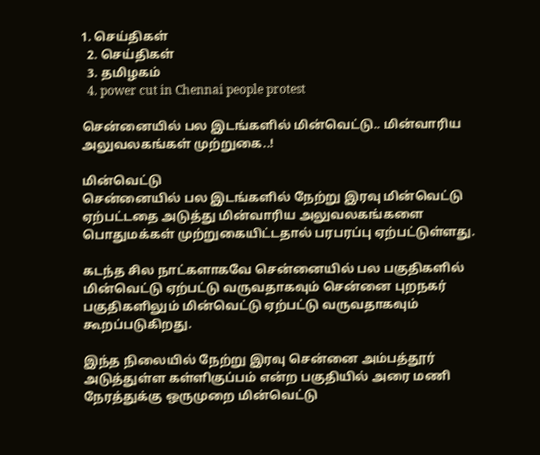1. செய்திகள்
  2. செய்திகள்
  3. த‌மிழக‌ம்
  4. power cut in Chennai people protest

சென்னையில் பல இடங்களில் மின்வெட்டு.. மின்வாரிய அலுவலகங்கள் முற்றுகை..!

மின்வெட்டு
சென்னையில் பல இடங்களில் நேற்று இரவு மின்வெட்டு ஏற்பட்டதை அடுத்து மின்வாரிய அலுவலகங்களை பொதுமக்கள் முற்றுகையிட்டதால் பரபரப்பு ஏற்பட்டுள்ளது.

கடந்த சில நாட்களாகவே சென்னையில் பல பகுதிகளில் மின்வெட்டு ஏற்பட்டு வருவதாகவும் சென்னை புறநகர் பகுதிகளிலும் மின்வெட்டு ஏற்பட்டு வருவதாகவும் கூறப்படுகிறது.

இந்த நிலையில் நேற்று இரவு சென்னை அம்பத்தூர் அடுத்துள்ள கள்ளிகுப்பம் என்ற பகுதியில் அரை மணி நேரத்துக்கு ஒருமுறை மின்வெட்டு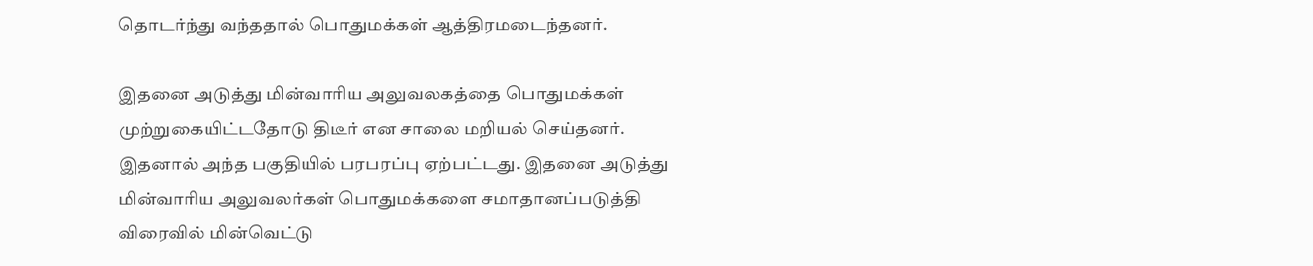தொடர்ந்து வந்ததால் பொதுமக்கள் ஆத்திரமடைந்தனர்.

இதனை அடுத்து மின்வாரிய அலுவலகத்தை பொதுமக்கள் முற்றுகையிட்டதோடு திடீர் என சாலை மறியல் செய்தனர். இதனால் அந்த பகுதியில் பரபரப்பு ஏற்பட்டது. இதனை அடுத்து மின்வாரிய அலுவலர்கள் பொதுமக்களை சமாதானப்படுத்தி விரைவில் மின்வெட்டு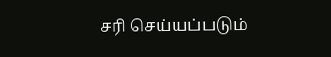சரி செய்யப்படும்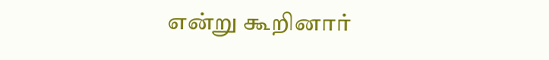என்று கூறினார்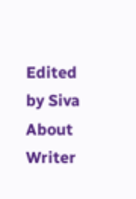Edited by Siva
About Writer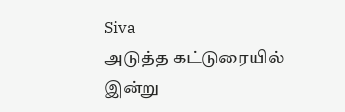Siva
அடுத்த கட்டுரையில்
இன்று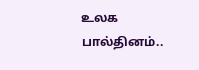உலக பால்தினம்..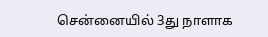சென்னையில் 3து நாளாக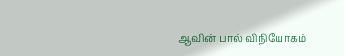ஆவின் பால் விநியோகம்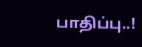பாதிப்பு..!